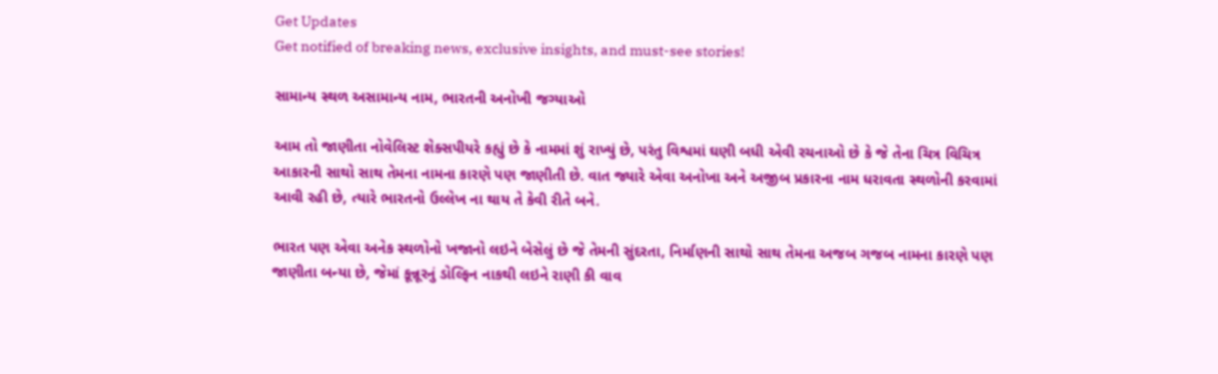Get Updates
Get notified of breaking news, exclusive insights, and must-see stories!

સામાન્ય સ્થળ અસામાન્ય નામ, ભારતની અનોખી જગ્યાઓ

આમ તો જાણીતા નોવેલિસ્ટ શેક્સપીયરે કહ્યું છે કે નામમાં શું રાખ્યું છે, પરંતુ વિશ્વમાં ઘણી બધી એવી રચનાઓ છે કે જે તેના ચિત્ર વિચિત્ર આકારની સાથો સાથ તેમના નામના કારણે પણ જાણીતી છે. વાત જ્યારે એવા અનોખા અને અજીબ પ્રકારના નામ ધરાવતા સ્થળોની કરવામાં આવી રહી છે, ત્યારે ભારતનો ઉલ્લેખ ના થાય તે કેવી રીતે બને.

ભારત પણ એવા અનેક સ્થળોનો ખજાનો લઇને બેસેલું છે જે તેમની સુંદરતા, નિર્માણની સાથો સાથ તેમના અજબ ગજબ નામના કારણે પણ જાણીતા બન્યા છે, જેમાં કૂન્નૂરનું ડોલ્ફિન નાકથી લઇને રાણી કી વાવ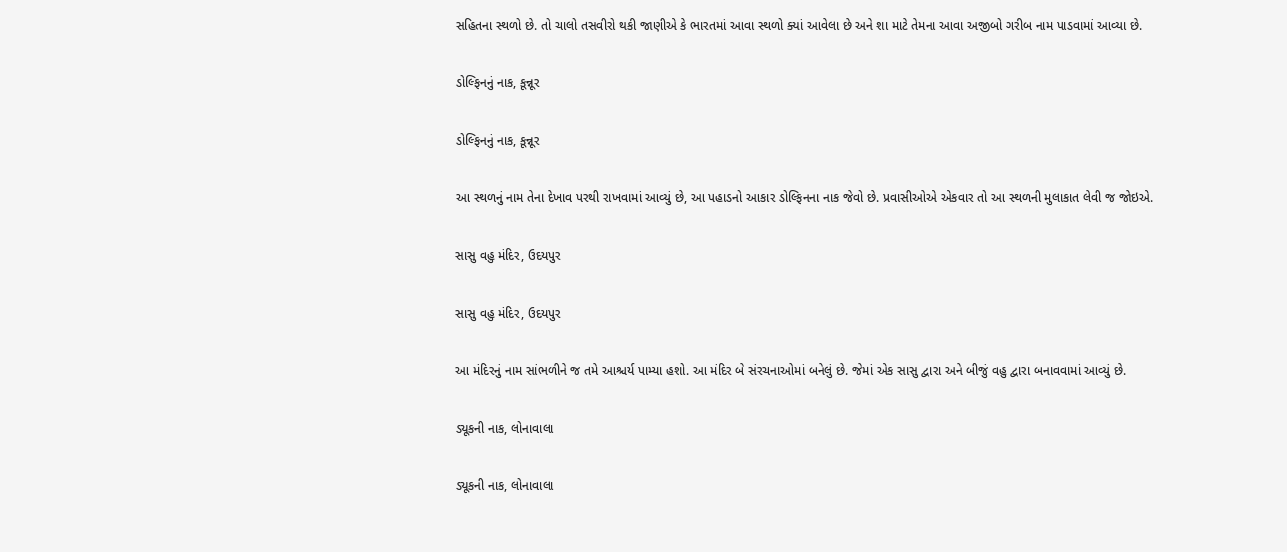સહિતના સ્થળો છે. તો ચાલો તસવીરો થકી જાણીએ કે ભારતમાં આવા સ્થળો ક્યાં આવેલા છે અને શા માટે તેમના આવા અજીબો ગરીબ નામ પાડવામાં આવ્યા છે.

ડોલ્ફિનનું નાક, કૂન્નૂર

ડોલ્ફિનનું નાક, કૂન્નૂર

આ સ્થળનું નામ તેના દેખાવ પરથી રાખવામાં આવ્યું છે, આ પહાડનો આકાર ડોલ્ફિનના નાક જેવો છે. પ્રવાસીઓએ એકવાર તો આ સ્થળની મુલાકાત લેવી જ જોઇએ.

સાસુ વહુ મંદિર, ઉદયપુર

સાસુ વહુ મંદિર, ઉદયપુર

આ મંદિરનું નામ સાંભળીને જ તમે આશ્ચર્ય પામ્યા હશો. આ મંદિર બે સંરચનાઓમાં બનેલું છે. જેમાં એક સાસુ દ્વારા અને બીજું વહુ દ્વારા બનાવવામાં આવ્યું છે.

ડ્યૂકની નાક, લોનાવાલા

ડ્યૂકની નાક, લોનાવાલા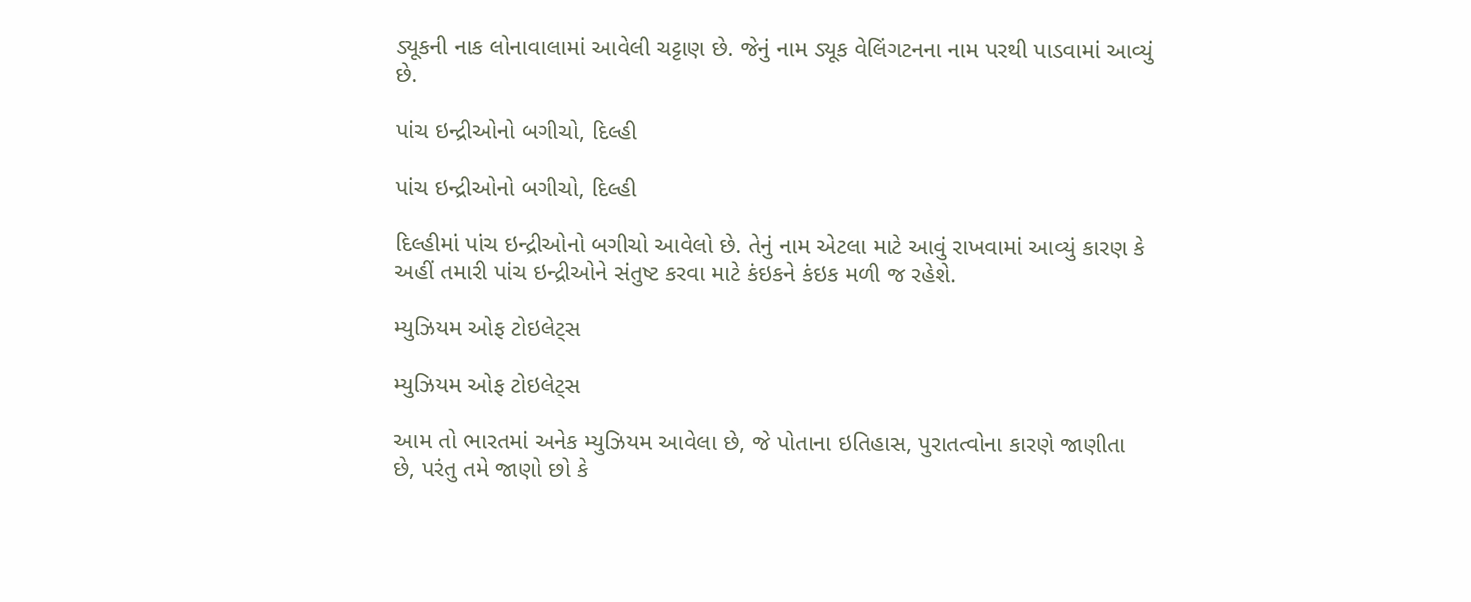ડ્યૂકની નાક લોનાવાલામાં આવેલી ચટ્ટાણ છે. જેનું નામ ડ્યૂક વેલિંગટનના નામ પરથી પાડવામાં આવ્યું છે.

પાંચ ઇન્દ્રીઓનો બગીચો, દિલ્હી

પાંચ ઇન્દ્રીઓનો બગીચો, દિલ્હી

દિલ્હીમાં પાંચ ઇન્દ્રીઓનો બગીચો આવેલો છે. તેનું નામ એટલા માટે આવું રાખવામાં આવ્યું કારણ કે અહીં તમારી પાંચ ઇન્દ્રીઓને સંતુષ્ટ કરવા માટે કંઇકને કંઇક મળી જ રહેશે.

મ્યુઝિયમ ઓફ ટોઇલેટ્સ

મ્યુઝિયમ ઓફ ટોઇલેટ્સ

આમ તો ભારતમાં અનેક મ્યુઝિયમ આવેલા છે, જે પોતાના ઇતિહાસ, પુરાતત્વોના કારણે જાણીતા છે, પરંતુ તમે જાણો છો કે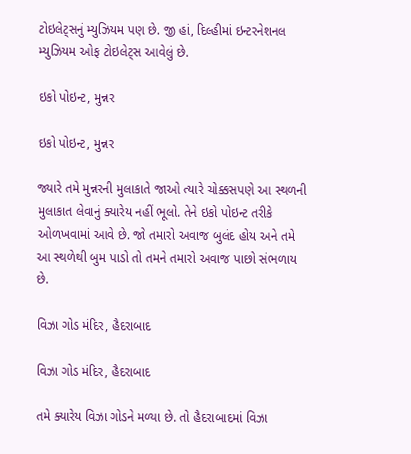ટોઇલેટ્સનું મ્યુઝિયમ પણ છે. જી હાં, દિલ્હીમાં ઇન્ટરનેશનલ મ્યુઝિયમ ઓફ ટોઇલેટ્સ આવેલું છે.

ઇકો પોઇન્ટ, મુન્નર

ઇકો પોઇન્ટ, મુન્નર

જ્યારે તમે મુન્નરની મુલાકાતે જાઓ ત્યારે ચોક્કસપણે આ સ્થળની મુલાકાત લેવાનું ક્યારેય નહીં ભૂલો. તેને ઇકો પોઇન્ટ તરીકે ઓળખવામાં આવે છે. જો તમારો અવાજ બુલંદ હોય અને તમે આ સ્થળેથી બુમ પાડો તો તમને તમારો અવાજ પાછો સંભળાય છે.

વિઝા ગોડ મંદિર, હૈદરાબાદ

વિઝા ગોડ મંદિર, હૈદરાબાદ

તમે ક્યારેય વિઝા ગોડને મળ્યા છે. તો હૈદરાબાદમાં વિઝા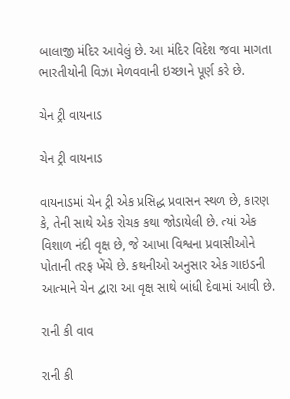બાલાજી મંદિર આવેલું છે. આ મંદિર વિદેશ જવા માગતા ભારતીયોની વિઝા મેળવવાની ઇચ્છાને પૂર્ણ કરે છે.

ચેન ટ્રી વાયનાડ

ચેન ટ્રી વાયનાડ

વાયનાડમાં ચેન ટ્રી એક પ્રસિદ્ધ પ્રવાસન સ્થળ છે, કારણ કે, તેની સાથે એક રોચક કથા જોડાયેલી છે. ત્યાં એક વિશાળ નંદી વૃક્ષ છે, જે આખા વિશ્વના પ્રવાસીઓને પોતાની તરફ ખેંચે છે. કથનીઓ અનુસાર એક ગાઇડની આત્માને ચેન દ્વારા આ વૃક્ષ સાથે બાંધી દેવામાં આવી છે.

રાની કી વાવ

રાની કી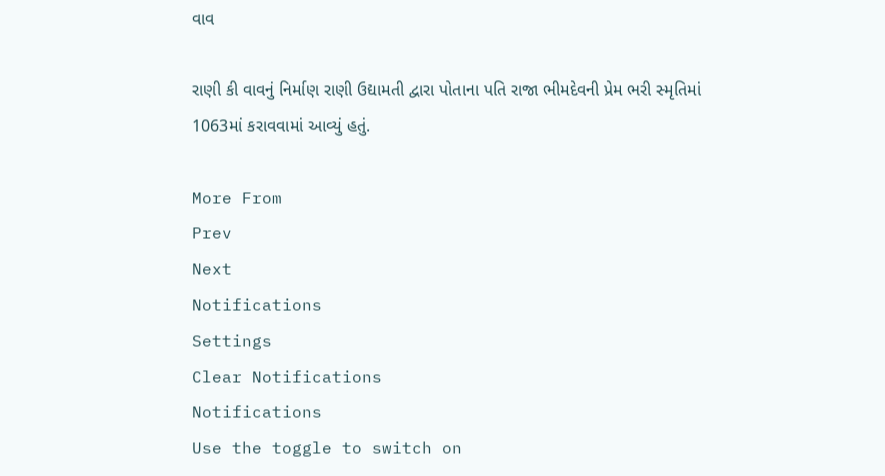વાવ

રાણી કી વાવનું નિર્માણ રાણી ઉદ્યામતી દ્વારા પોતાના પતિ રાજા ભીમદેવની પ્રેમ ભરી સ્મૃતિમાં 1063માં કરાવવામાં આવ્યું હતું.

More From
Prev
Next
Notifications
Settings
Clear Notifications
Notifications
Use the toggle to switch on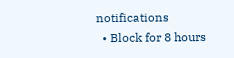notifications
  • Block for 8 hours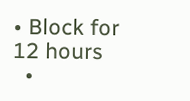• Block for 12 hours
  •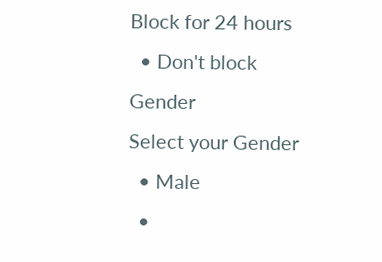Block for 24 hours
  • Don't block
Gender
Select your Gender
  • Male
  •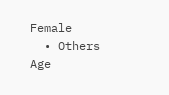Female
  • Others
Age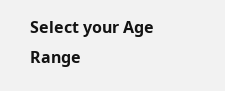Select your Age Range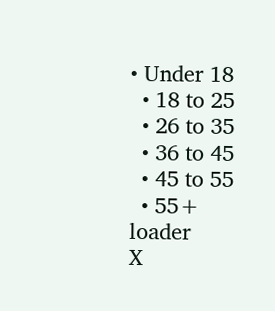• Under 18
  • 18 to 25
  • 26 to 35
  • 36 to 45
  • 45 to 55
  • 55+
loader
X